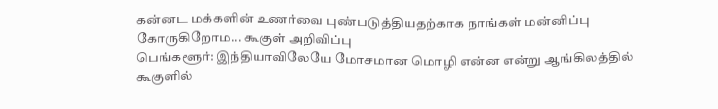கன்னட மக்களின் உணர்வை புண்படுத்தியதற்காக நாங்கள் மன்னிப்பு கோருகிறோம... கூகுள் அறிவிப்பு
பெங்களூர்: இந்தியாவிலேயே மோசமான மொழி என்ன என்று ஆங்கிலத்தில் கூகுளில்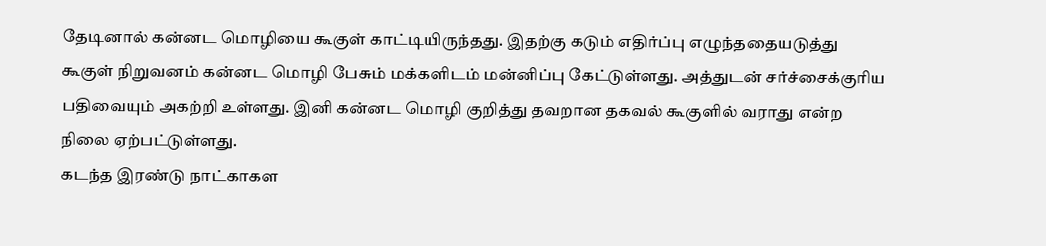தேடினால் கன்னட மொழியை கூகுள் காட்டியிருந்தது. இதற்கு கடும் எதிர்ப்பு எழுந்ததையடுத்து கூகுள் நிறுவனம் கன்னட மொழி பேசும் மக்களிடம் மன்னிப்பு கேட்டுள்ளது. அத்துடன் சர்ச்சைக்குரிய பதிவையும் அகற்றி உள்ளது. இனி கன்னட மொழி குறித்து தவறான தகவல் கூகுளில் வராது என்ற நிலை ஏற்பட்டுள்ளது.
கடந்த இரண்டு நாட்காகள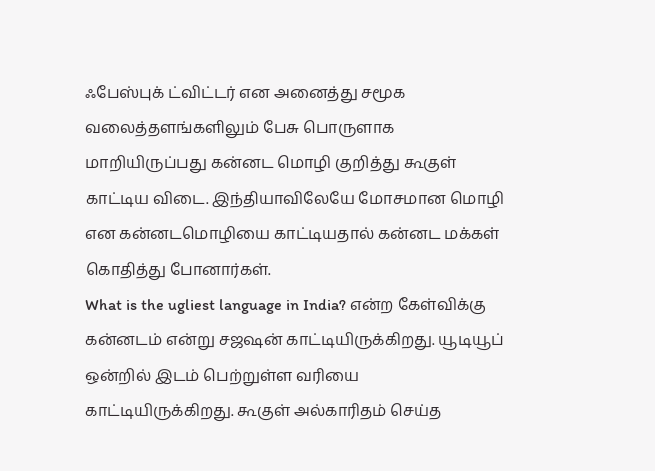ஃபேஸ்புக் ட்விட்டர் என அனைத்து சமூக வலைத்தளங்களிலும் பேசு பொருளாக மாறியிருப்பது கன்னட மொழி குறித்து கூகுள் காட்டிய விடை. இந்தியாவிலேயே மோசமான மொழி என கன்னடமொழியை காட்டியதால் கன்னட மக்கள் கொதித்து போனார்கள்.
What is the ugliest language in India? என்ற கேள்விக்கு கன்னடம் என்று சஜஷன் காட்டியிருக்கிறது. யூடியூப் ஒன்றில் இடம் பெற்றுள்ள வரியை காட்டியிருக்கிறது. கூகுள் அல்காரிதம் செய்த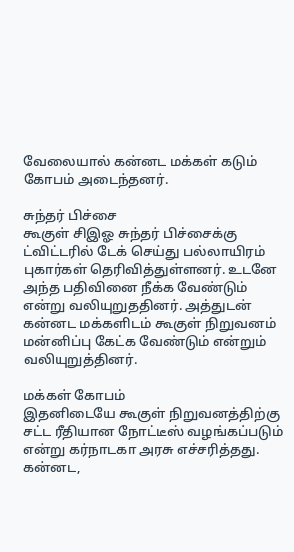வேலையால் கன்னட மக்கள் கடும் கோபம் அடைந்தனர்.

சுந்தர் பிச்சை
கூகுள் சிஇஓ சுந்தர் பிச்சைக்கு ட்விட்டரில் டேக் செய்து பல்லாயிரம் புகார்கள் தெரிவித்துள்ளனர். உடனே அந்த பதிவினை நீக்க வேண்டும் என்று வலியுறுததினர். அத்துடன் கன்னட மக்களிடம் கூகுள் நிறுவனம் மன்னிப்பு கேட்க வேண்டும் என்றும் வலியுறுத்தினர்.

மக்கள் கோபம்
இதனிடையே கூகுள் நிறுவனத்திற்கு சட்ட ரீதியான நோட்டீஸ் வழங்கப்படும் என்று கர்நாடகா அரசு எச்சரித்தது. கன்னட,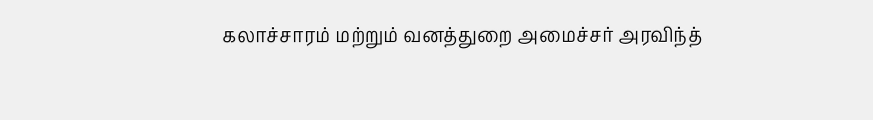கலாச்சாரம் மற்றும் வனத்துறை அமைச்சர் அரவிந்த்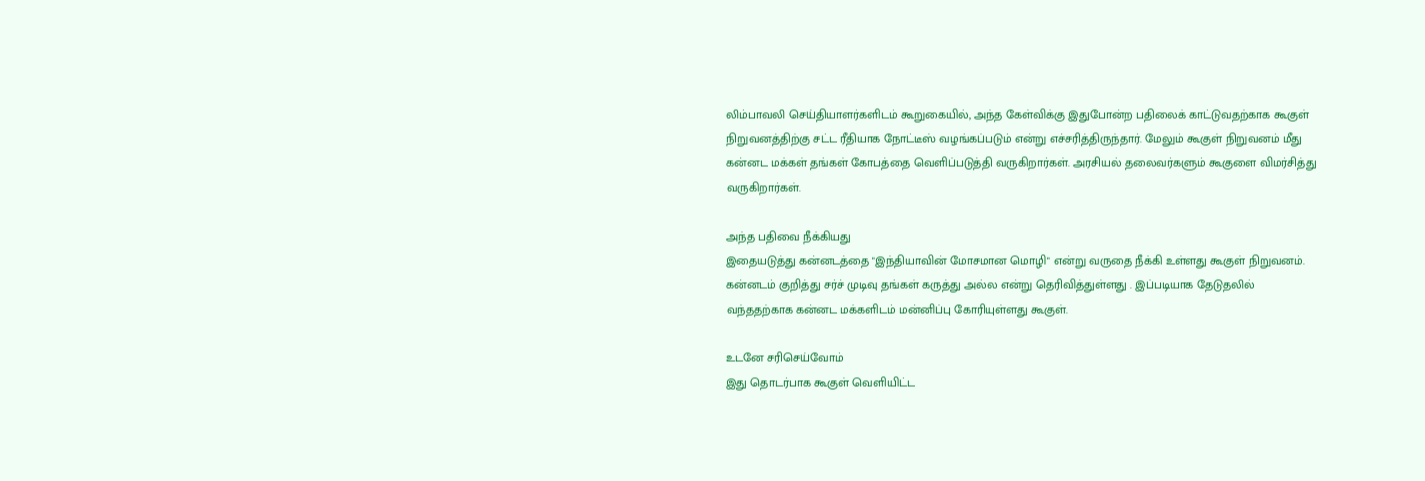லிம்பாவலி செய்தியாளர்களிடம் கூறுகையில், அந்த கேள்விக்கு இதுபோன்ற பதிலைக் காட்டுவதற்காக கூகுள் நிறுவனத்திற்கு சட்ட ரீதியாக நோட்டீஸ் வழங்கப்படும் என்று எச்சரித்திருந்தார். மேலும் கூகுள் நிறுவனம் மீது கன்னட மக்கள் தங்கள் கோபத்தை வெளிப்படுத்தி வருகிறார்கள். அரசியல் தலைவர்களும் கூகுளை விமர்சித்து வருகிறார்கள்.

அந்த பதிவை நீக்கியது
இதையடுத்து கன்னடத்தை "இந்தியாவின் மோசமான மொழி" என்று வருதை நீக்கி உள்ளது கூகுள் நிறுவனம். கன்னடம் குறித்து சர்ச் முடிவு தங்கள் கருத்து அல்ல என்று தெரிவித்துள்ளது . இப்படியாக தேடுதலில் வந்ததற்காக கன்னட மக்களிடம் மன்னிப்பு கோரியுள்ளது கூகுள்.

உடனே சரிசெய்வோம்
இது தொடர்பாக கூகுள் வெளியிட்ட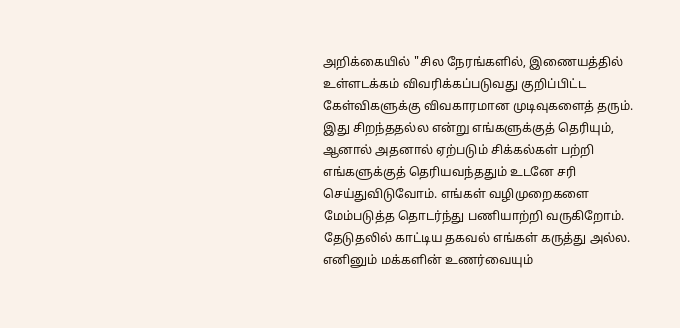அறிக்கையில் "சில நேரங்களில், இணையத்தில் உள்ளடக்கம் விவரிக்கப்படுவது குறிப்பிட்ட கேள்விகளுக்கு விவகாரமான முடிவுகளைத் தரும். இது சிறந்ததல்ல என்று எங்களுக்குத் தெரியும், ஆனால் அதனால் ஏற்படும் சிக்கல்கள் பற்றி எங்களுக்குத் தெரியவந்ததும் உடனே சரி செய்துவிடுவோம். எங்கள் வழிமுறைகளை மேம்படுத்த தொடர்ந்து பணியாற்றி வருகிறோம். தேடுதலில் காட்டிய தகவல் எங்கள் கருத்து அல்ல. எனினும் மக்களின் உணர்வையும்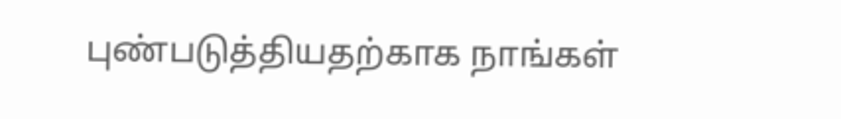புண்படுத்தியதற்காக நாங்கள்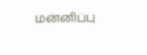மன்னிப்பு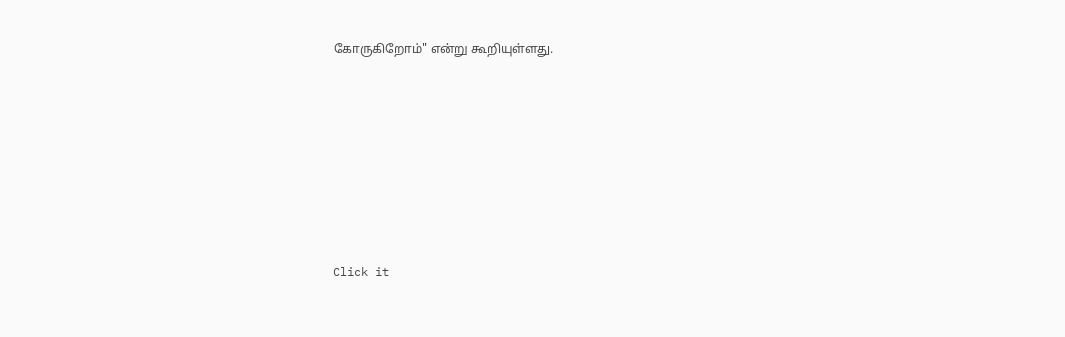கோருகிறோம்" என்று கூறியுள்ளது.












Click it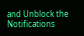and Unblock the Notifications